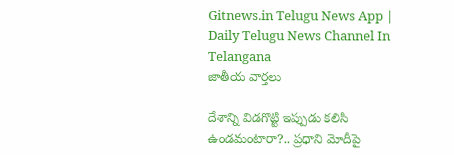Gitnews.in Telugu News App | Daily Telugu News Channel In Telangana
జాతీయ వార్తలు

దేశాన్ని విడగొట్టి ఇప్పుడు కలిసి ఉండమంటారా?.. ప్రధాని మోదీపై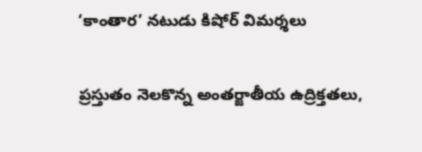‘కాంతార’ నటుడు కిషోర్ విమర్శలు

ప్రస్తుతం నెలకొన్న అంతర్జాతీయ ఉద్రిక్తతలు,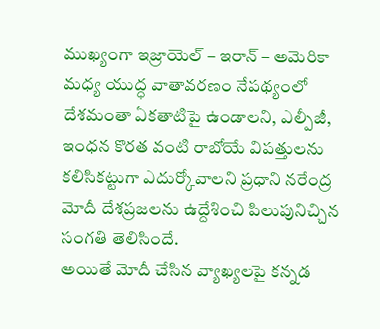ముఖ్యంగా ఇజ్రాయెల్ – ఇరాన్ – అమెరికా మధ్య యుద్ధ వాతావరణం నేపథ్యంలో దేశమంతా ఏకతాటిపై ఉండాలని, ఎల్పీజీ, ఇంధన కొరత వంటి రాబోయే విపత్తులను కలిసికట్టుగా ఎదుర్కోవాలని ప్రధాని నరేంద్ర మోదీ దేశప్రజలను ఉద్దేశించి పిలుపునిచ్చిన సంగతి తెలిసిందే.
అయితే మోదీ చేసిన వ్యాఖ్యలపై కన్నడ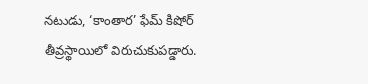నటుడు, ‘కాంతార’ ఫేమ్ కిషోర్ తీవ్రస్థాయిలో విరుచుకుపడ్డారు.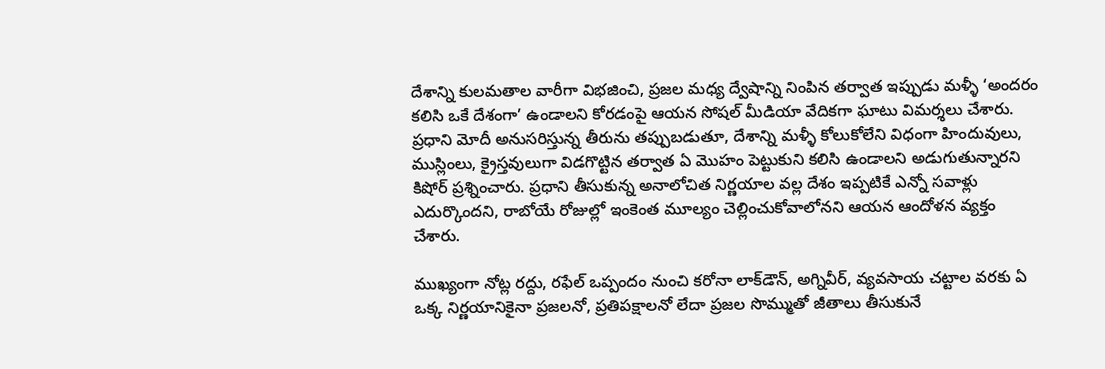దేశాన్ని కులమతాల వారీగా విభజించి, ప్రజల మధ్య ద్వేషాన్ని నింపిన తర్వాత ఇప్పుడు మళ్ళీ ‘అందరం కలిసి ఒకే దేశంగా’ ఉండాలని కోరడంపై ఆయన సోషల్ మీడియా వేదికగా ఘాటు విమర్శలు చేశారు. ప్రధాని మోదీ అనుసరిస్తున్న తీరును తప్పుబడుతూ, దేశాన్ని మళ్ళీ కోలుకోలేని విధంగా హిందువులు, ముస్లింలు, క్రైస్తవులుగా విడగొట్టిన తర్వాత ఏ మొహం పెట్టుకుని కలిసి ఉండాలని అడుగుతున్నారని కిషోర్ ప్రశ్నించారు. ప్రధాని తీసుకున్న అనాలోచిత నిర్ణయాల వల్ల దేశం ఇప్పటికే ఎన్నో సవాళ్లు ఎదుర్కొందని, రాబోయే రోజుల్లో ఇంకెంత మూల్యం చెల్లించుకోవాలోనని ఆయన ఆందోళన వ్యక్తం చేశారు.

ముఖ్యంగా నోట్ల రద్దు, రఫేల్ ఒప్పందం నుంచి కరోనా లాక్‌డౌన్‌, అగ్నివీర్, వ్యవసాయ చట్టాల వరకు ఏ ఒక్క నిర్ణయానికైనా ప్రజలనో, ప్రతిపక్షాలనో లేదా ప్రజల సొమ్ముతో జీతాలు తీసుకునే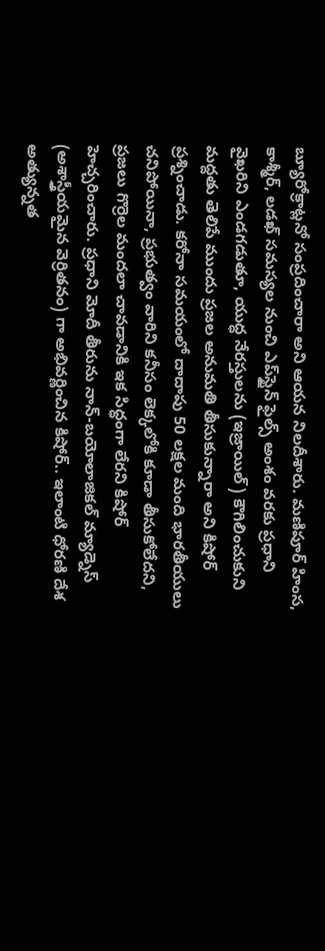బ్యూరోక్రాట్లనో సంప్రదించారా అని ఆయన నిలదీశారు. మణిపూర్ హింస, కాశ్మీర్, లడఖ్ సమస్యల నుంచి ఎప్‌స్టైన్ ఫైల్స్‌ అంశం వరకు ప్రధాని వైఖరిని ఎండగడుతూ, యుద్ధ నేరస్తులను (ఇజ్రాయిల్) కౌగిలించుకుని మద్దతు తెలిపే ముందు ప్రజల అనుమతి తీసుకున్నారా అని కిషోర్ ప్రశ్నించాడు. కరోనా సమయంలో దాదాపు 50 లక్షల మంది భారతీయులు చనిపోయినా, ప్రభుత్వం వారిని కనీసం లెక్కలోకి కూడా తీసుకోలేదని, ప్రజలు గొర్రెల మందలా చావడానికి ఇక సిద్ధంగా లేరని కిషోర్ హెచ్చరించారు. ప్రధాని మోదీ తీరును నాన్-బయోలాజికల్ మ్యాడ్నెస్ (అశాస్త్రీయమైన వెర్రితనం) గా అభివర్ణించిన కిషోర్‌.. ఇలాంటి ధోరణి దేశ అత్యున్నత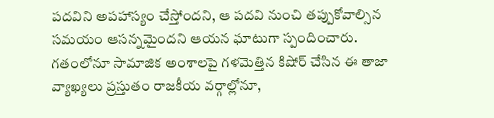పదవిని అపహాస్యం చేస్తోందని, ఆ పదవి నుంచి తప్పుకోవాల్సిన సమయం ఆసన్నమైందని ఆయన ఘాటుగా స్పందించారు. గతంలోనూ సామాజిక అంశాలపై గళమెత్తిన కిషోర్ చేసిన ఈ తాజా వ్యాఖ్యలు ప్రస్తుతం రాజకీయ వర్గాల్లోనూ,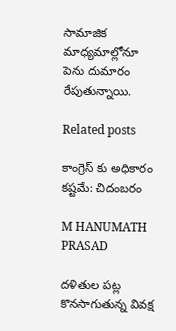సామాజిక మాధ్యమాల్లోనూ పెను దుమారం రేపుతున్నాయి.

Related posts

కాంగ్రెస్ కు అధికారం కష్టమే: చిదంబరం

M HANUMATH PRASAD

దళితుల పట్ల కొనసాగుతున్న వివక్ష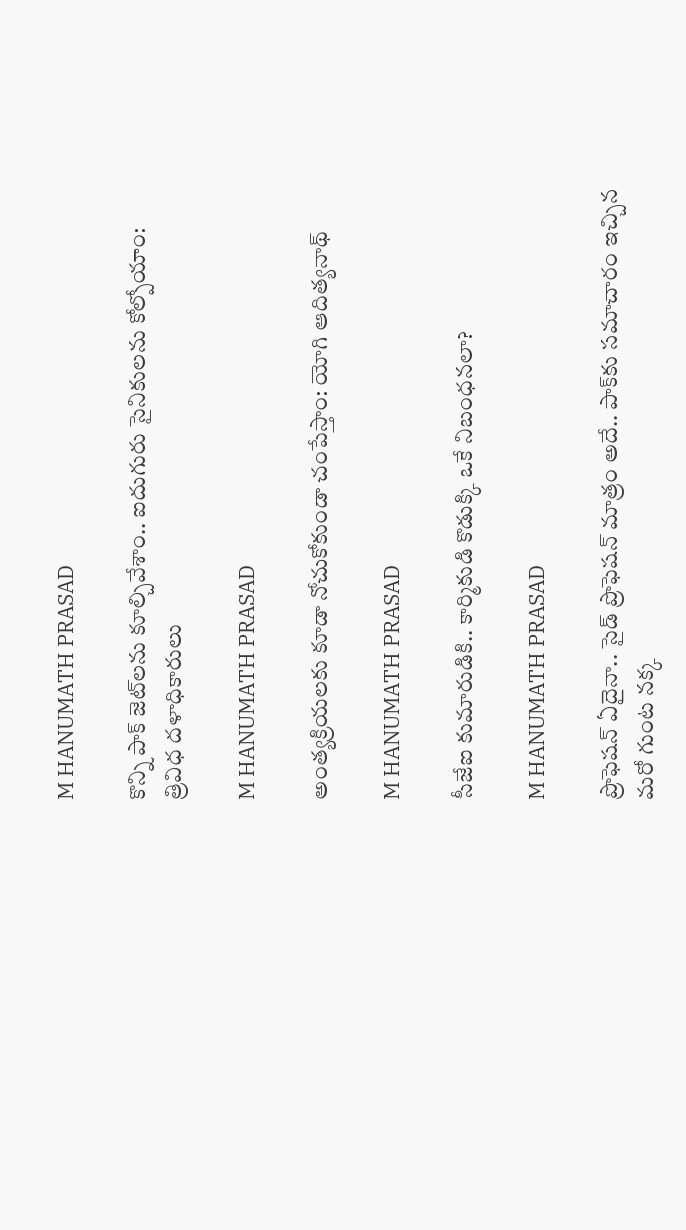M HANUMATH PRASAD

కొన్ని పాక్‌ జెట్‌లను కూల్చివేశాం.. ఐదుగురు సైనికులను కోల్పోయాం: త్రివిధ దళాధికారులు

M HANUMATH PRASAD

అంత్యక్రియలకు కూడా నోచుకోకుండా చంపేస్తాం: యోగి ఆదిత్యనాథ్

M HANUMATH PRASAD

సీజేఐ కుమారుడికి.. కార్మికుడి కొడుక్కి ఒకే నిబంధనలా?

M HANUMATH PRASAD

ప్రొఫెషన్ ఏదైనా.. సైడ్ ప్రొఫెషన్ మాత్రం అదే.. పాక్‌కు సమాచారం ఇచ్చిన మరో గుంట నక్క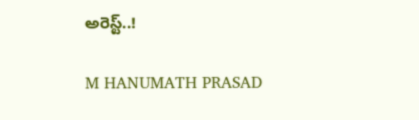అరెస్ట్..!

M HANUMATH PRASAD